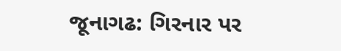જૂનાગઢ: ગિરનાર પર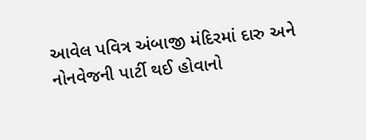આવેલ પવિત્ર અંબાજી મંદિરમાં દારુ અને નોનવેજની પાર્ટી થઈ હોવાનો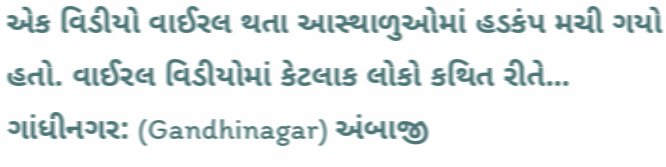એક વિડીયો વાઈરલ થતા આસ્થાળુઓમાં હડકંપ મચી ગયો હતો. વાઈરલ વિડીયોમાં કેટલાક લોકો કથિત રીતે...
ગાંધીનગર: (Gandhinagar) અંબાજી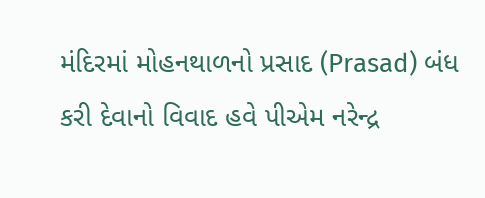મંદિરમાં મોહનથાળનો પ્રસાદ (Prasad) બંધ કરી દેવાનો વિવાદ હવે પીએમ નરેન્દ્ર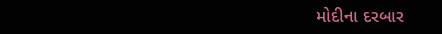મોદીના દરબાર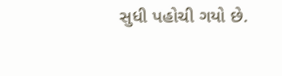સુધી પહોચી ગયો છે.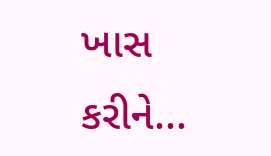ખાસ કરીને...